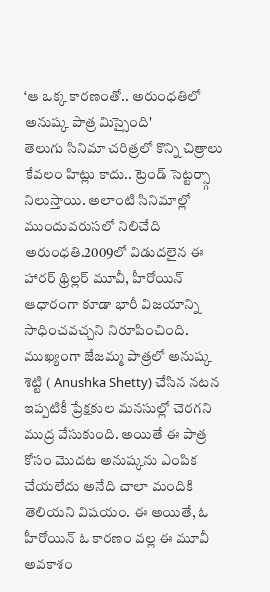‘ఆ ఒక్క కారణంతో.. అరుంధతిలో అనుష్క పాత్ర మిస్సైంది'
తెలుగు సినిమా చరిత్రలో కొన్ని చిత్రాలు కేవలం హిట్లు కాదు.. ట్రెండ్ సెట్టర్స్గా నిలుస్తాయి. అలాంటి సినిమాల్లో ముందువరుసలో నిలిచేది అరుంధతి.2009లో విడుదలైన ఈ హారర్ థ్రిల్లర్ మూవీ, హీరోయిన్ ఆధారంగా కూడా భారీ విజయాన్ని సాధించవచ్చని నిరూపించింది. ముఖ్యంగా జేజమ్మ పాత్రలో అనుష్క శెట్టి ( Anushka Shetty) చేసిన నటన ఇప్పటికీ ప్రేక్షకుల మనసుల్లో చెరగని ముద్ర వేసుకుంది. అయితే ఈ పాత్ర కోసం మొదట అనుష్కను ఎంపిక చేయలేదు అనేది చాలా మందికి తెలియని విషయం. ఈ అయితే, ఓ హీరోయిన్ ఓ కారణం వల్ల ఈ మూవీ అవకాశం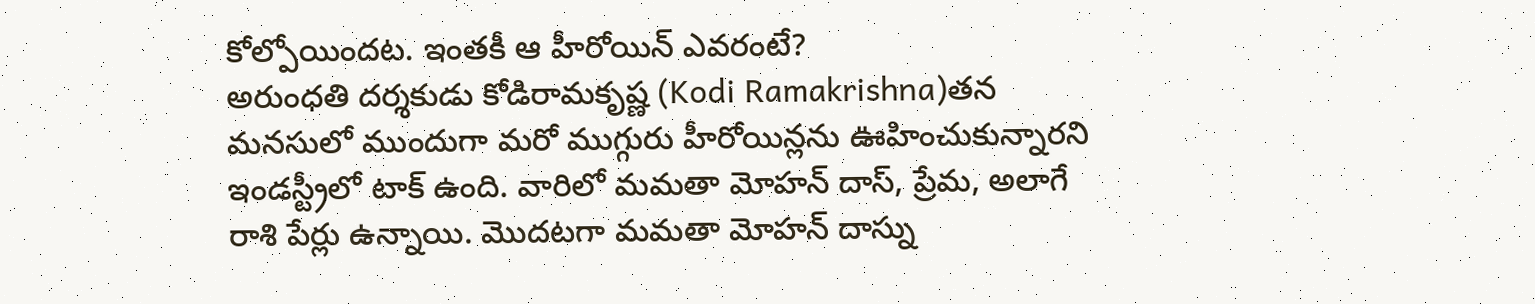కోల్పోయిందట. ఇంతకీ ఆ హీరోయిన్ ఎవరంటే?
అరుంధతి దర్శకుడు కోడిరామకృష్ణ (Kodi Ramakrishna)తన మనసులో ముందుగా మరో ముగ్గురు హీరోయిన్లను ఊహించుకున్నారని ఇండస్ట్రీలో టాక్ ఉంది. వారిలో మమతా మోహన్ దాస్, ప్రేమ, అలాగే రాశి పేర్లు ఉన్నాయి. మొదటగా మమతా మోహన్ దాస్ను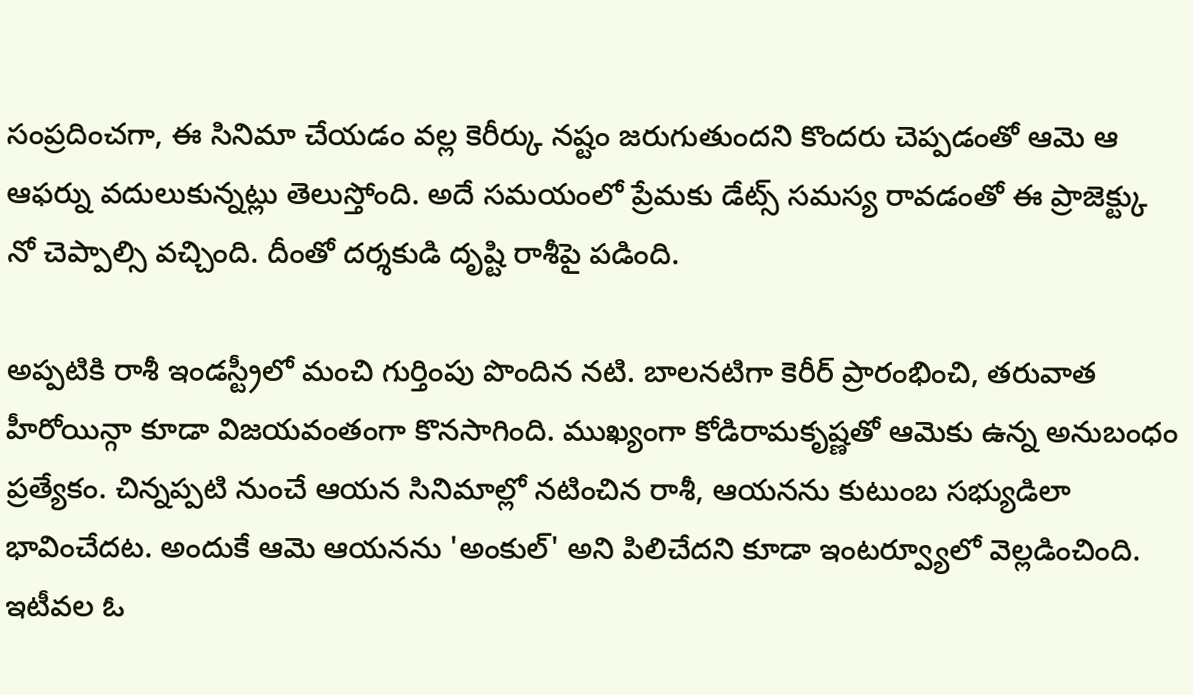సంప్రదించగా, ఈ సినిమా చేయడం వల్ల కెరీర్కు నష్టం జరుగుతుందని కొందరు చెప్పడంతో ఆమె ఆ ఆఫర్ను వదులుకున్నట్లు తెలుస్తోంది. అదే సమయంలో ప్రేమకు డేట్స్ సమస్య రావడంతో ఈ ప్రాజెక్ట్కు నో చెప్పాల్సి వచ్చింది. దీంతో దర్శకుడి దృష్టి రాశీపై పడింది.

అప్పటికి రాశీ ఇండస్ట్రీలో మంచి గుర్తింపు పొందిన నటి. బాలనటిగా కెరీర్ ప్రారంభించి, తరువాత హీరోయిన్గా కూడా విజయవంతంగా కొనసాగింది. ముఖ్యంగా కోడిరామకృష్ణతో ఆమెకు ఉన్న అనుబంధం ప్రత్యేకం. చిన్నప్పటి నుంచే ఆయన సినిమాల్లో నటించిన రాశీ, ఆయనను కుటుంబ సభ్యుడిలా భావించేదట. అందుకే ఆమె ఆయనను 'అంకుల్' అని పిలిచేదని కూడా ఇంటర్వ్యూలో వెల్లడించింది.
ఇటీవల ఓ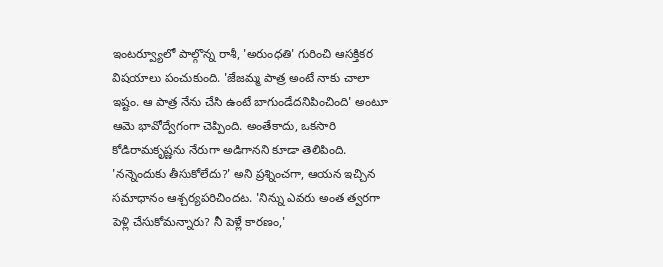ఇంటర్వ్యూలో పాల్గొన్న రాశీ, 'అరుంధతి' గురించి ఆసక్తికర విషయాలు పంచుకుంది. 'జేజమ్మ పాత్ర అంటే నాకు చాలా ఇష్టం. ఆ పాత్ర నేను చేసి ఉంటే బాగుండేదనిపించింది' అంటూ ఆమె భావోద్వేగంగా చెప్పింది. అంతేకాదు, ఒకసారి కోడిరామకృష్ణను నేరుగా అడిగానని కూడా తెలిపింది. 'నన్నెందుకు తీసుకోలేదు?' అని ప్రశ్నించగా, ఆయన ఇచ్చిన సమాధానం ఆశ్చర్యపరిచిందట. 'నిన్ను ఎవరు అంత త్వరగా పెళ్లి చేసుకోమన్నారు? నీ పెళ్లే కారణం,'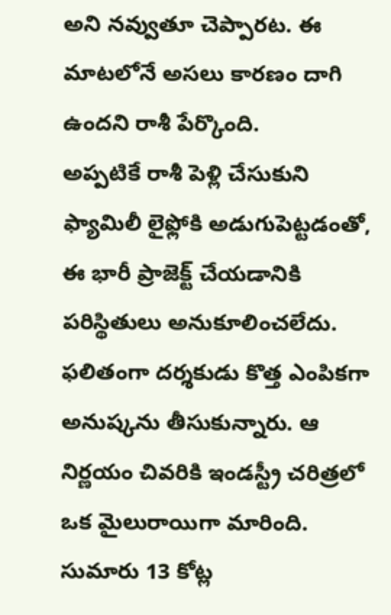అని నవ్వుతూ చెప్పారట. ఈ మాటలోనే అసలు కారణం దాగి ఉందని రాశీ పేర్కొంది.
అప్పటికే రాశీ పెళ్లి చేసుకుని ఫ్యామిలీ లైఫ్లోకి అడుగుపెట్టడంతో, ఈ భారీ ప్రాజెక్ట్ చేయడానికి పరిస్థితులు అనుకూలించలేదు. ఫలితంగా దర్శకుడు కొత్త ఎంపికగా అనుష్కను తీసుకున్నారు. ఆ నిర్ణయం చివరికి ఇండస్ట్రీ చరిత్రలో ఒక మైలురాయిగా మారింది. సుమారు 13 కోట్ల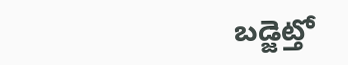బడ్జెట్తో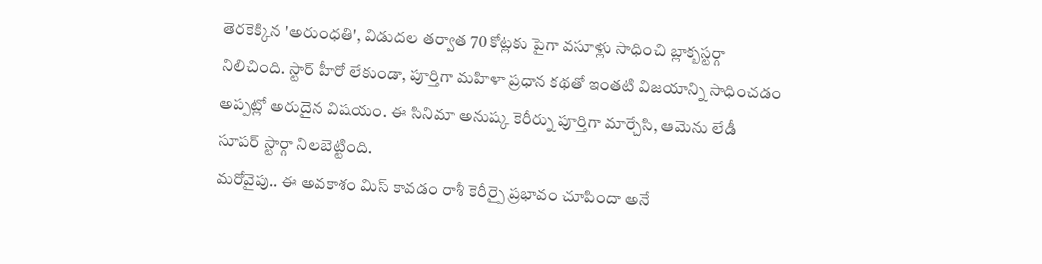తెరకెక్కిన 'అరుంధతి', విడుదల తర్వాత 70 కోట్లకు పైగా వసూళ్లు సాధించి బ్లాక్బస్టర్గా నిలిచింది. స్టార్ హీరో లేకుండా, పూర్తిగా మహిళా ప్రధాన కథతో ఇంతటి విజయాన్ని సాధించడం అప్పట్లో అరుదైన విషయం. ఈ సినిమా అనుష్క కెరీర్ను పూర్తిగా మార్చేసి, ఆమెను లేడీ సూపర్ స్టార్గా నిలబెట్టింది.
మరోవైపు.. ఈ అవకాశం మిస్ కావడం రాశీ కెరీర్పై ప్రభావం చూపిందా అనే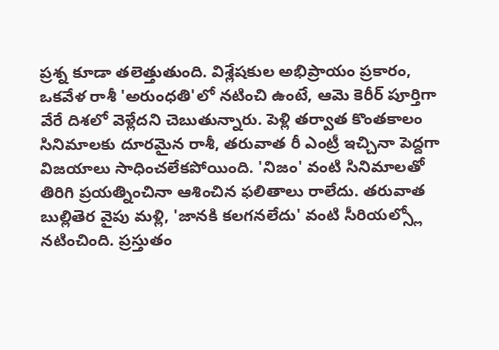ప్రశ్న కూడా తలెత్తుతుంది. విశ్లేషకుల అభిప్రాయం ప్రకారం, ఒకవేళ రాశీ 'అరుంధతి'లో నటించి ఉంటే, ఆమె కెరీర్ పూర్తిగా వేరే దిశలో వెళ్లేదని చెబుతున్నారు. పెళ్లి తర్వాత కొంతకాలం సినిమాలకు దూరమైన రాశీ, తరువాత రీ ఎంట్రీ ఇచ్చినా పెద్దగా విజయాలు సాధించలేకపోయింది. 'నిజం' వంటి సినిమాలతో తిరిగి ప్రయత్నించినా ఆశించిన ఫలితాలు రాలేదు. తరువాత బుల్లితెర వైపు మళ్లి, 'జానకి కలగనలేదు' వంటి సీరియల్స్లో నటించింది. ప్రస్తుతం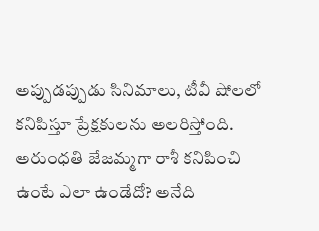అప్పుడప్పుడు సినిమాలు, టీవీ షోలలో కనిపిస్తూ ప్రేక్షకులను అలరిస్తోంది. అరుంధతి జేజమ్మగా రాశీ కనిపించి ఉంటే ఎలా ఉండేదో? అనేది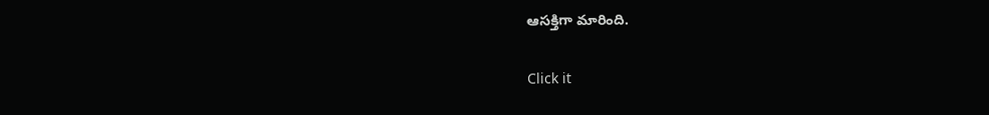ఆసక్తిగా మారింది.


Click it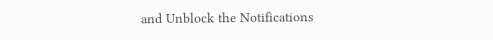and Unblock the Notifications